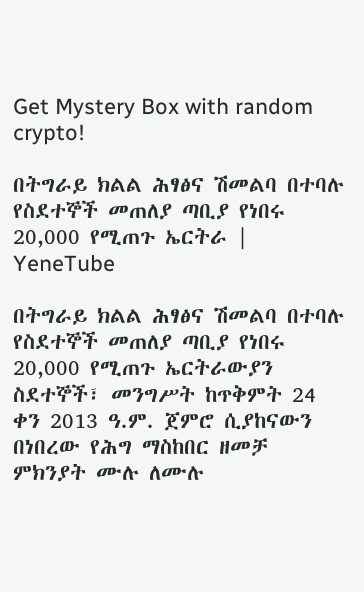Get Mystery Box with random crypto!

በትግራይ ክልል ሕፃፅና ሽመልባ በተባሉ የስደተኞች መጠለያ ጣቢያ የነበሩ 20,000 የሚጠጉ ኤርትራ | YeneTube

በትግራይ ክልል ሕፃፅና ሽመልባ በተባሉ የስደተኞች መጠለያ ጣቢያ የነበሩ 20,000 የሚጠጉ ኤርትራውያን ስደተኞች፣ መንግሥት ከጥቅምት 24 ቀን 2013 ዓ.ም. ጀምሮ ሲያከናውን በነበረው የሕግ ማስከበር ዘመቻ ምክንያት ሙሉ ለሙሉ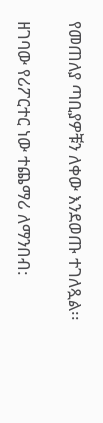የመጠለያ ጣቢያዎቹን ለቀው እንደወጡ ተገለጿል፡፡

ዘገባው የሪፖርተር ነው ተጨማሪ ለማንበብ: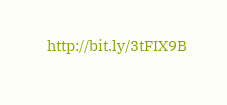http://bit.ly/3tFIX9B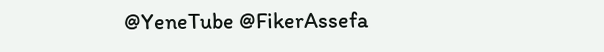@YeneTube @FikerAssefa